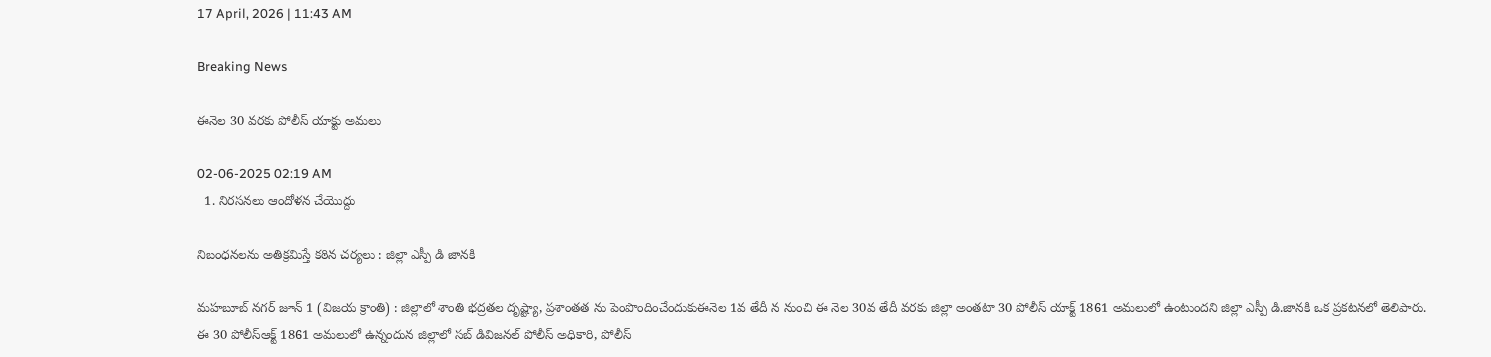17 April, 2026 | 11:43 AM

Breaking News

ఈనెల 30 వరకు పోలీస్ యాక్టు అమలు

02-06-2025 02:19 AM
  1. నిరసనలు ఆందోళన చేయొద్దు

నిబంధనలను అతిక్రమిస్తే కఠిన చర్యలు : జిల్లా ఎస్పీ డి జానకి

మహబూబ్ నగర్ జూన్ 1 (విజయ క్రాంతి) : జిల్లాలో శాంతి భద్రతల దృష్ట్యా, ప్రశాంతత ను పెంపొందించేందుకుఈనెల 1వ తేదీ న నుంచి ఈ నెల 30వ తేదీ వరకు జిల్లా అంతటా 30 పోలీస్ యాక్ట్ 1861 అమలులో ఉంటుందని జిల్లా ఎస్పీ డి.జానకి ఒక ప్రకటనలో తెలిపారు. ఈ 30 పోలీస్‌ఆక్ట్ 1861 అమలులో ఉన్నందున జిల్లాలో సబ్ డివిజనల్ పోలీస్ అధికారి, పోలీస్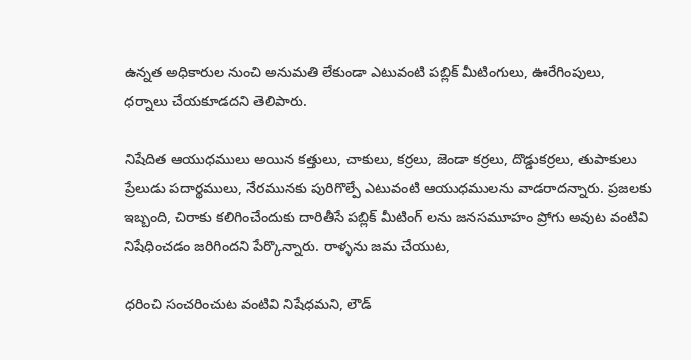ఉన్నత అధికారుల నుంచి అనుమతి లేకుండా ఎటువంటి పబ్లిక్ మీటింగులు, ఊరేగింపులు, ధర్నాలు చేయకూడదని తెలిపారు.

నిషేదిత ఆయుధములు అయిన కత్తులు, చాకులు, కర్రలు, జెండా కర్రలు, దొడ్డుకర్రలు, తుపాకులు ప్రేలుడు పదార్థములు, నేరమునకు పురిగొల్పే ఎటువంటి ఆయుధములను వాడరాదన్నారు. ప్రజలకు ఇబ్బంది, చిరాకు కలిగించేందుకు దారితీసే పబ్లిక్ మీటింగ్ లను జనసమూహం ప్రోగు అవుట వంటివి నిషేధించడం జరిగిందని పేర్కొన్నారు. రాళ్ళను జమ చేయుట,

ధరించి సంచరించుట వంటివి నిషేధమని, లౌడ్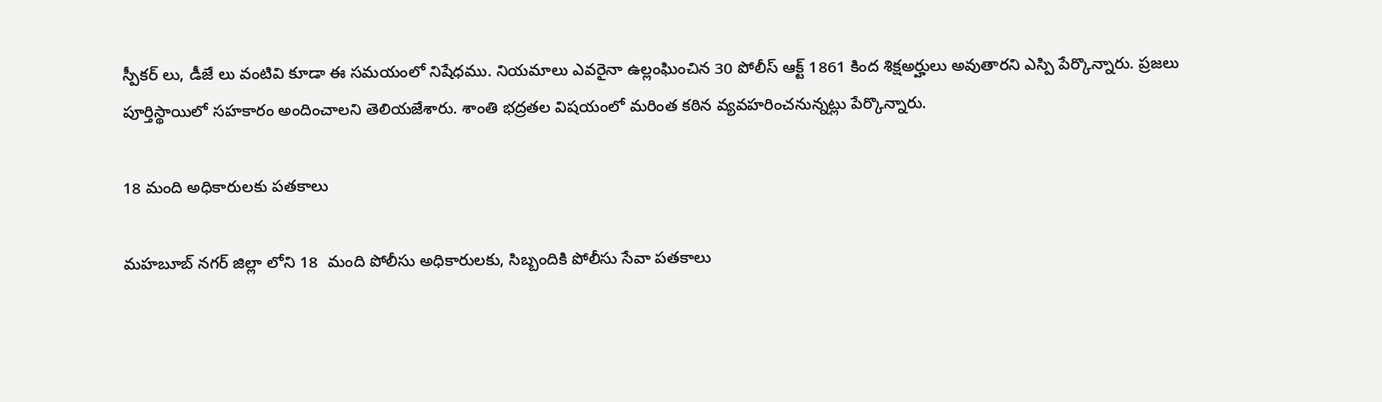స్పీకర్ లు, డీజే లు వంటివి కూడా ఈ సమయంలో నిషేధము. నియమాలు ఎవరైనా ఉల్లంఘించిన 30 పోలీస్ ఆక్ట్ 1861 కింద శిక్షఅర్హులు అవుతారని ఎస్పి పేర్కొన్నారు. ప్రజలు పూర్తిస్థాయిలో సహకారం అందించాలని తెలియజేశారు. శాంతి భద్రతల విషయంలో మరింత కఠిన వ్యవహరించనున్నట్లు పేర్కొన్నారు.

18 మంది అధికారులకు పతకాలు

మహబూబ్ నగర్ జిల్లా లోని 18  మంది పోలీసు అధికారులకు, సిబ్బందికి పోలీసు సేవా పతకాలు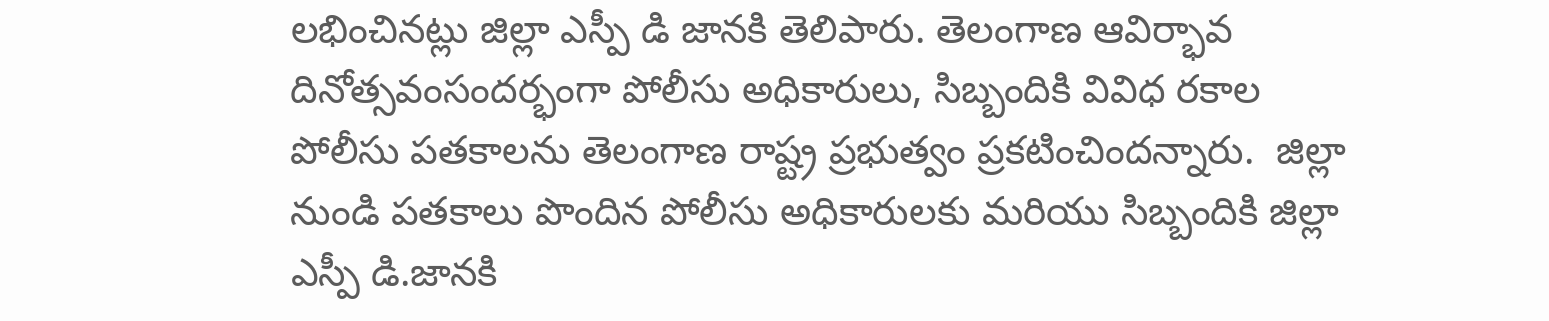లభించినట్లు జిల్లా ఎస్పీ డి జానకి తెలిపారు. తెలంగాణ ఆవిర్భావ దినోత్సవంసందర్భంగా పోలీసు అధికారులు, సిబ్బందికి వివిధ రకాల పోలీసు పతకాలను తెలంగాణ రాష్ట్ర ప్రభుత్వం ప్రకటించిందన్నారు.  జిల్లా నుండి పతకాలు పొందిన పోలీసు అధికారులకు మరియు సిబ్బందికి జిల్లా ఎస్పీ డి.జానకి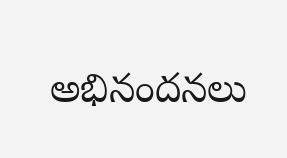అభినందనలు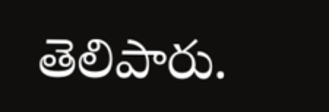తెలిపారు.